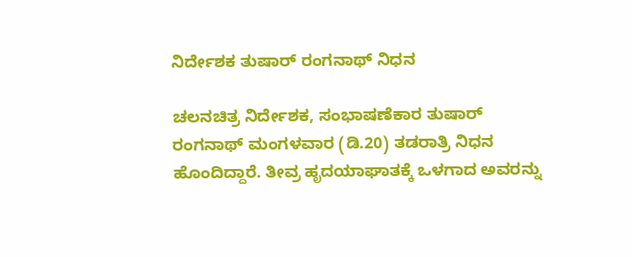ನಿರ್ದೇಶಕ ತುಷಾರ್ ರಂಗನಾಥ್ ನಿಧನ

ಚಲನಚಿತ್ರ ನಿರ್ದೇಶಕ, ಸಂಭಾಷಣೆಕಾರ ತುಷಾರ್ ರಂಗನಾಥ್ ಮಂಗಳವಾರ (ಡಿ.20) ತಡರಾತ್ರಿ ನಿಧನ ಹೊಂದಿದ್ದಾರೆ. ತೀವ್ರ ಹೃದಯಾಘಾತಕ್ಕೆ ಒಳಗಾದ ಅವರನ್ನು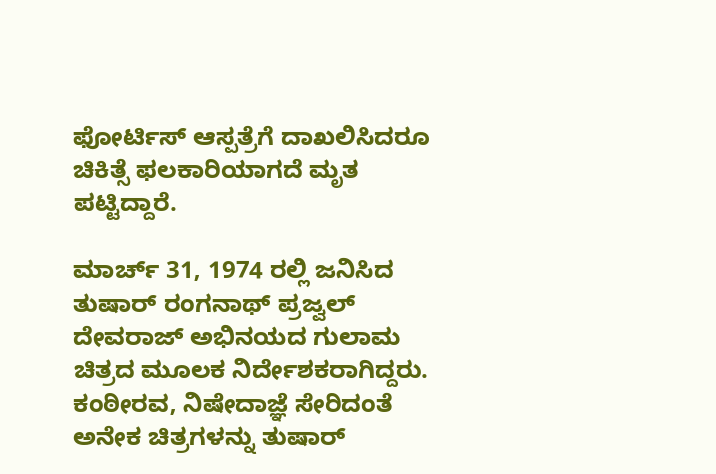ಫೋರ್ಟಿಸ್ ಆಸ್ಪತ್ರೆಗೆ ದಾಖಲಿಸಿದರೂ ಚಿಕಿತ್ಸೆ ಫಲಕಾರಿಯಾಗದೆ ಮೃತ ಪಟ್ಟಿದ್ದಾರೆ.

ಮಾರ್ಚ್ 31, 1974 ರಲ್ಲಿ ಜನಿಸಿದ ತುಷಾರ್ ರಂಗನಾಥ್ ಪ್ರಜ್ವಲ್ ದೇವರಾಜ್ ಅಭಿನಯದ ಗುಲಾಮ ಚಿತ್ರದ ಮೂಲಕ ನಿರ್ದೇಶಕರಾಗಿದ್ದರು. ಕಂಠೀರವ, ನಿಷೇದಾಜ್ಞೆ ಸೇರಿದಂತೆ ಅನೇಕ ಚಿತ್ರಗಳನ್ನು ತುಷಾರ್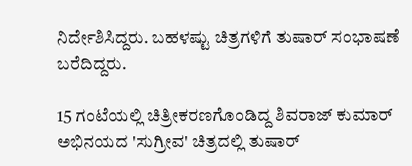ನಿರ್ದೇಶಿಸಿದ್ದರು. ಬಹಳಷ್ಟು ಚಿತ್ರಗಳಿಗೆ ತುಷಾರ್ ಸಂಭಾಷಣೆ ಬರೆದಿದ್ದರು.

15 ಗಂಟೆಯಲ್ಲಿ ಚಿತ್ರೀಕರಣಗೊಂಡಿದ್ದ ಶಿವರಾಜ್ ಕುಮಾರ್ ಅಭಿನಯದ 'ಸುಗ್ರೀವ' ಚಿತ್ರದಲ್ಲಿ ತುಷಾರ್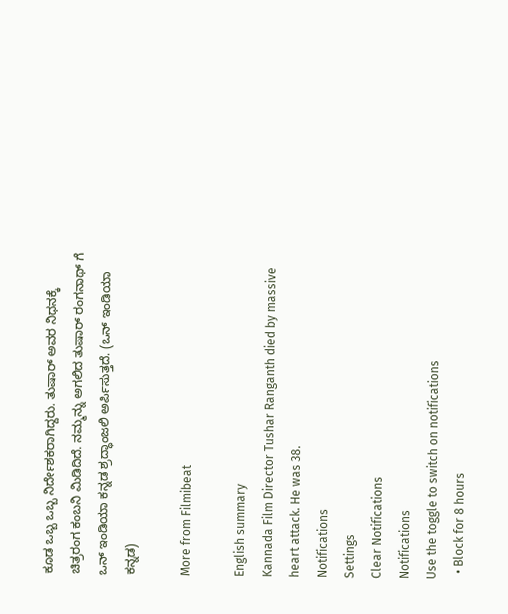ಕೂಡ ಒಬ್ಬ ಒಬ್ಬ ನಿರ್ದೇಶಕರಾಗಿದ್ದರು. ತುಷಾರ್ ಅವರ ನಿಧನಕ್ಕೆ ಚಿತ್ರರಂಗ ಕಂಬನಿ ಮಿಡಿದಿದೆ. ನಮ್ಮನ್ನು ಅಗಲಿದ ತುಷಾರ್ ರಂಗನಾಥ್ ಗೆ ಒನ್ ಇಂಡಿಯಾ ಕನ್ನಡ ಶ್ರದ್ಧಾಂಜಲಿ ಅರ್ಪಿಸುತ್ತದೆ. (ಒನ್ ಇಂಡಿಯಾ ಕನ್ನಡ)

More from Filmibeat

English summary
Kannada Film Director Tushar Ranganth died by massive heart attack. He was 38.
Notifications
Settings
Clear Notifications
Notifications
Use the toggle to switch on notifications
  • Block for 8 hours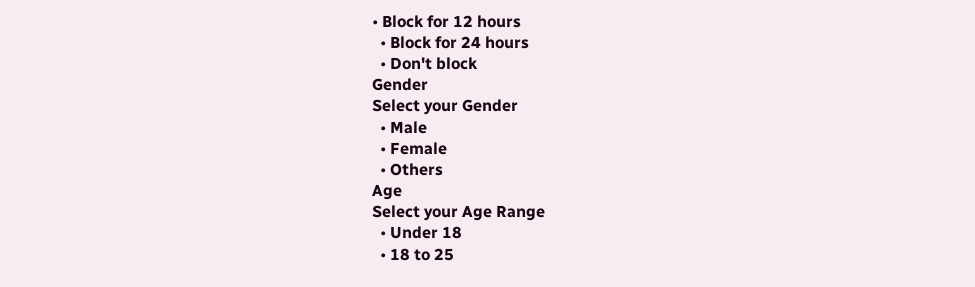• Block for 12 hours
  • Block for 24 hours
  • Don't block
Gender
Select your Gender
  • Male
  • Female
  • Others
Age
Select your Age Range
  • Under 18
  • 18 to 25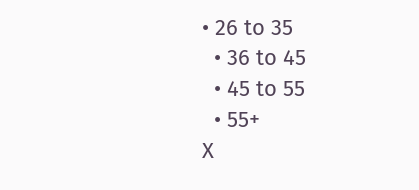• 26 to 35
  • 36 to 45
  • 45 to 55
  • 55+
X